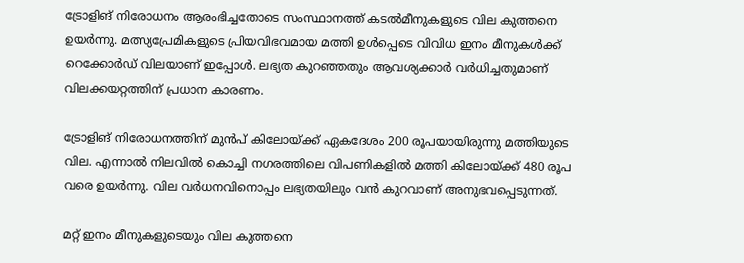ട്രോളിങ് നിരോധനം ആരംഭിച്ചതോടെ സംസ്ഥാനത്ത് കടൽമീനുകളുടെ വില കുത്തനെ ഉയർന്നു. മത്സ്യപ്രേമികളുടെ പ്രിയവിഭവമായ മത്തി ഉൾപ്പെടെ വിവിധ ഇനം മീനുകൾക്ക് റെക്കോർഡ് വിലയാണ് ഇപ്പോള്‍. ലഭ്യത കുറഞ്ഞതും ആവശ്യക്കാർ വർധിച്ചതുമാണ് വിലക്കയറ്റത്തിന് പ്രധാന കാരണം.

ട്രോളിങ് നിരോധനത്തിന് മുന്‍പ് കിലോയ്ക്ക് ഏകദേശം 200 രൂപയായിരുന്നു മത്തിയുടെ വില. എന്നാൽ നിലവിൽ കൊച്ചി നഗരത്തിലെ വിപണികളിൽ മത്തി കിലോയ്ക്ക് 480 രൂപ വരെ ഉയർന്നു. വില വർധനവിനൊപ്പം ലഭ്യതയിലും വൻ കുറവാണ് അനുഭവപ്പെടുന്നത്.

മറ്റ് ഇനം മീനുകളുടെയും വില കുത്തനെ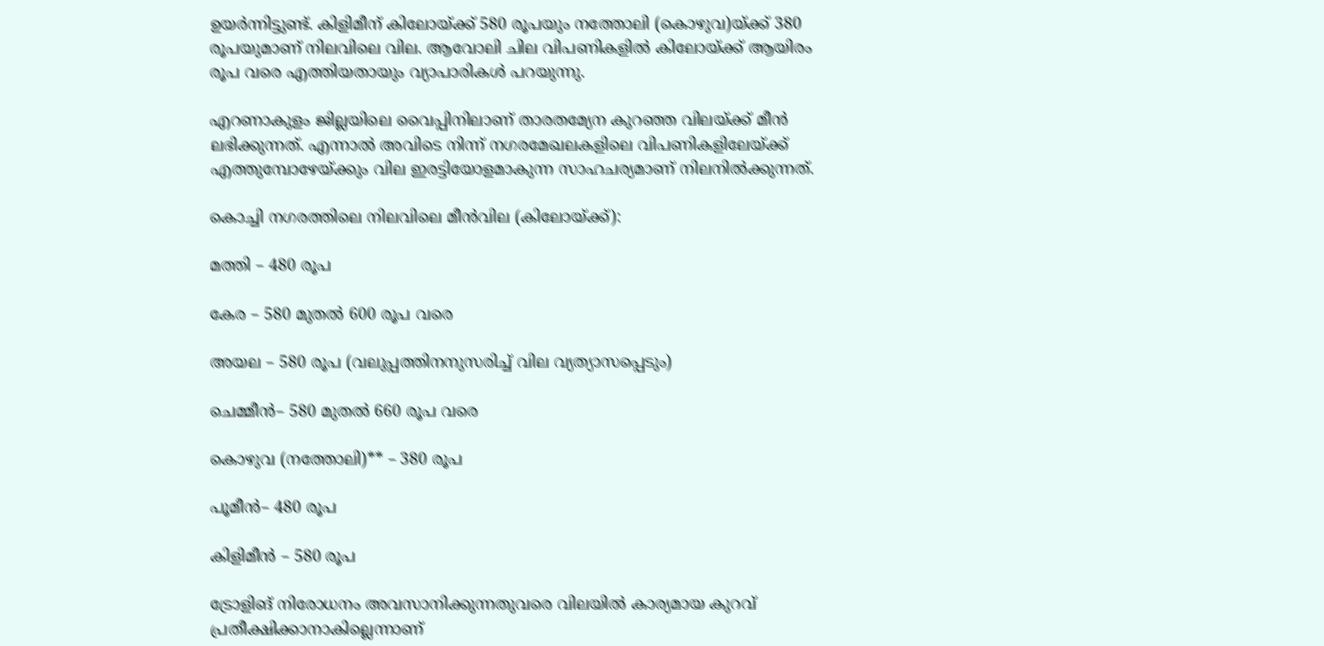ഉയർന്നിട്ടുണ്ട്. കിളിമീന് കിലോയ്ക്ക് 580 രൂപയും നത്തോലി (കൊഴുവ)യ്ക്ക് 380 രൂപയുമാണ് നിലവിലെ വില. ആവോലി ചില വിപണികളിൽ കിലോയ്ക്ക് ആയിരം രൂപ വരെ എത്തിയതായും വ്യാപാരികൾ പറയുന്നു.

എറണാകുളം ജില്ലയിലെ വൈപ്പിനിലാണ് താരതമ്യേന കുറഞ്ഞ വിലയ്ക്ക് മീൻ ലഭിക്കുന്നത്. എന്നാൽ അവിടെ നിന്ന് നഗരമേഖലകളിലെ വിപണികളിലേയ്ക്ക് എത്തുമ്പോഴേയ്ക്കും വില ഇരട്ടിയോളമാകുന്ന സാഹചര്യമാണ് നിലനിൽക്കുന്നത്.

കൊച്ചി നഗരത്തിലെ നിലവിലെ മീൻവില (കിലോയ്ക്ക്):

മത്തി – 480 രൂപ

കേര – 580 മുതൽ 600 രൂപ വരെ

അയല – 580 രൂപ (വലുപ്പത്തിനനുസരിച്ച് വില വ്യത്യാസപ്പെടും)

ചെമ്മീൻ– 580 മുതൽ 660 രൂപ വരെ

കൊഴുവ (നത്തോലി)** – 380 രൂപ

പൂമീൻ– 480 രൂപ

കിളിമീൻ – 580 രൂപ

ട്രോളിങ് നിരോധനം അവസാനിക്കുന്നതുവരെ വിലയിൽ കാര്യമായ കുറവ് പ്രതീക്ഷിക്കാനാകില്ലെന്നാണ്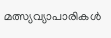മത്സ്യവ്യാപാരികൾ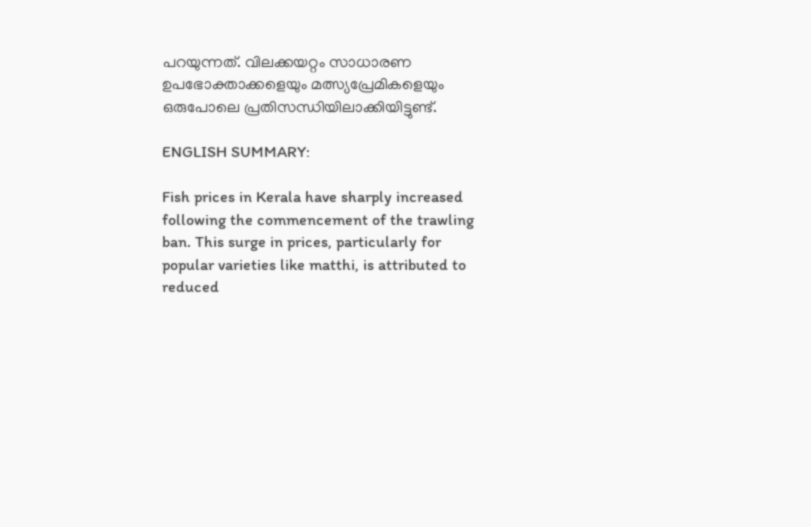പറയുന്നത്. വിലക്കയറ്റം സാധാരണ ഉപഭോക്താക്കളെയും മത്സ്യപ്രേമികളെയും ഒരുപോലെ പ്രതിസന്ധിയിലാക്കിയിട്ടുണ്ട്.

ENGLISH SUMMARY:

Fish prices in Kerala have sharply increased following the commencement of the trawling ban. This surge in prices, particularly for popular varieties like matthi, is attributed to reduced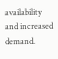availability and increased demand.